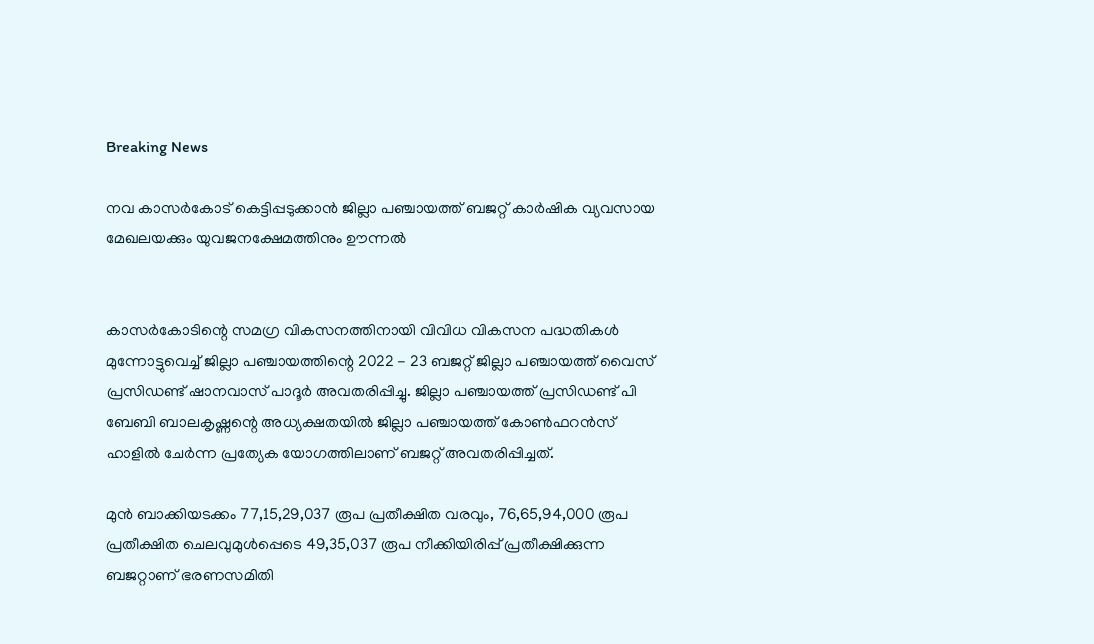Breaking News

നവ കാസര്‍കോട് കെട്ടിപ്പടുക്കാന്‍ ജില്ലാ പഞ്ചായത്ത് ബജറ്റ് കാര്‍ഷിക വ്യവസായ മേഖലയക്കും യുവജനക്ഷേമത്തിനും ഊന്നല്‍


കാസര്‍കോടിന്റെ സമഗ്ര വികസനത്തിനായി വിവിധ വികസന പദ്ധതികള്‍ മുന്നോട്ടുവെച്ച് ജില്ലാ പഞ്ചായത്തിന്റെ 2022 - 23 ബജറ്റ് ജില്ലാ പഞ്ചായത്ത് വൈസ് പ്രസിഡണ്ട് ഷാനവാസ് പാദൂര്‍ അവതരിപ്പിച്ചു. ജില്ലാ പഞ്ചായത്ത് പ്രസിഡണ്ട് പി ബേബി ബാലകൃഷ്ണന്റെ അധ്യക്ഷതയില്‍ ജില്ലാ പഞ്ചായത്ത് കോണ്‍ഫറന്‍സ് ഹാളില്‍ ചേര്‍ന്ന പ്രത്യേക യോഗത്തിലാണ് ബജറ്റ് അവതരിപ്പിച്ചത്.

മുന്‍ ബാക്കിയടക്കം 77,15,29,037 രൂപ പ്രതീക്ഷിത വരവും, 76,65,94,000 രൂപ പ്രതീക്ഷിത ചെലവുമുള്‍പ്പെടെ 49,35,037 രൂപ നീക്കിയിരിപ്പ് പ്രതീക്ഷിക്കുന്ന ബജറ്റാണ് ഭരണസമിതി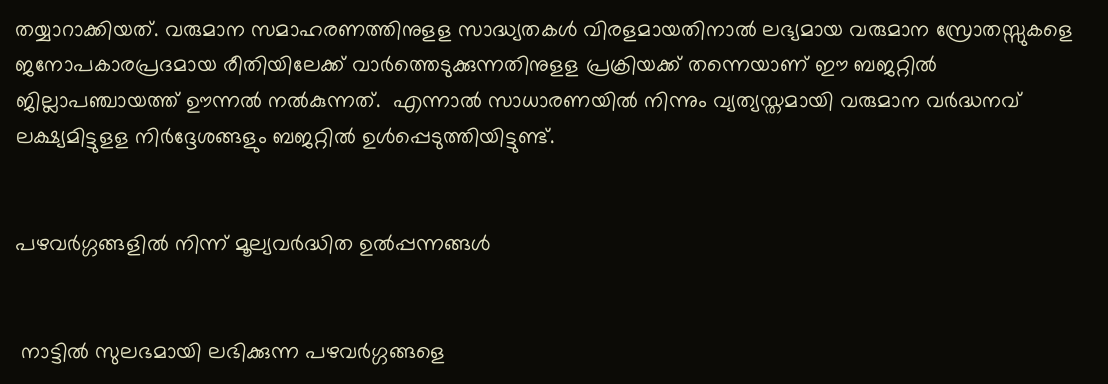തയ്യാറാക്കിയത്. വരുമാന സമാഹരണത്തിനുളള സാദ്ധ്യതകള്‍ വിരളമായതിനാല്‍ ലഭ്യമായ വരുമാന സ്രോതസ്സുകളെ ജനോപകാരപ്രദമായ രീതിയിലേക്ക് വാര്‍ത്തെടുക്കുന്നതിനുളള പ്രക്രിയക്ക് തന്നെയാണ് ഈ ബജറ്റില്‍ ജില്ലാപഞ്ചായത്ത് ഊന്നല്‍ നല്‍കുന്നത്.  എന്നാല്‍ സാധാരണയില്‍ നിന്നും വ്യത്യസ്തമായി വരുമാന വര്‍ദ്ധനവ് ലക്ഷ്യമിട്ടുളള നിര്‍ദ്ദേശങ്ങളും ബജറ്റില്‍ ഉള്‍പ്പെടുത്തിയിട്ടുണ്ട്.


പഴവര്‍ഗ്ഗങ്ങളില്‍ നിന്ന് മൂല്യവര്‍ദ്ധിത ഉല്‍പ്പന്നങ്ങള്‍


 നാട്ടില്‍ സുലഭമായി ലഭിക്കുന്ന പഴവര്‍ഗ്ഗങ്ങളെ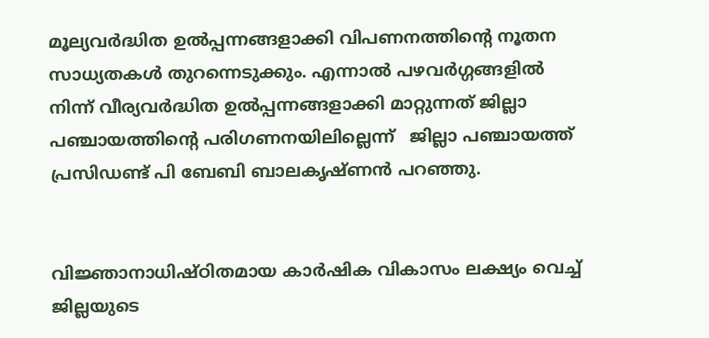മൂല്യവര്‍ദ്ധിത ഉല്‍പ്പന്നങ്ങളാക്കി വിപണനത്തിന്റെ നൂതന സാധ്യതകള്‍ തുറന്നെടുക്കും. എന്നാല്‍ പഴവര്‍ഗ്ഗങ്ങളില്‍ നിന്ന് വീര്യവര്‍ദ്ധിത ഉല്‍പ്പന്നങ്ങളാക്കി മാറ്റുന്നത് ജില്ലാ പഞ്ചായത്തിന്റെ പരിഗണനയിലില്ലെന്ന്‌   ജില്ലാ പഞ്ചായത്ത് പ്രസിഡണ്ട് പി ബേബി ബാലകൃഷ്ണന്‍ പറഞ്ഞു.


വിജ്ഞാനാധിഷ്ഠിതമായ കാര്‍ഷിക വികാസം ലക്ഷ്യം വെച്ച് ജില്ലയുടെ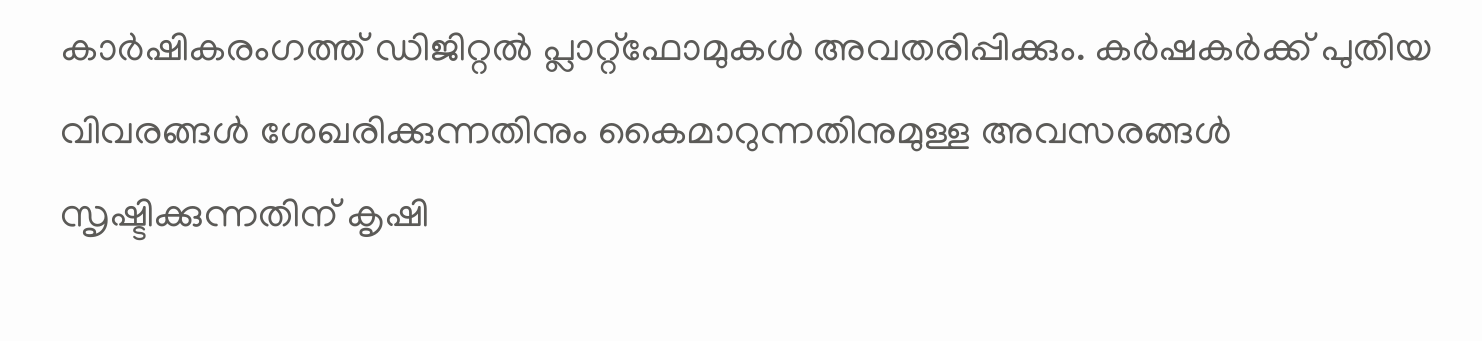കാര്‍ഷികരംഗത്ത് ഡിജിറ്റല്‍ പ്ലാറ്റ്ഫോമുകള്‍ അവതരിപ്പിക്കും. കര്‍ഷകര്‍ക്ക് പുതിയ വിവരങ്ങള്‍ ശേഖരിക്കുന്നതിനും കൈമാറുന്നതിനുമുള്ള അവസരങ്ങള്‍ സൃഷ്ടിക്കുന്നതിന് കൃഷി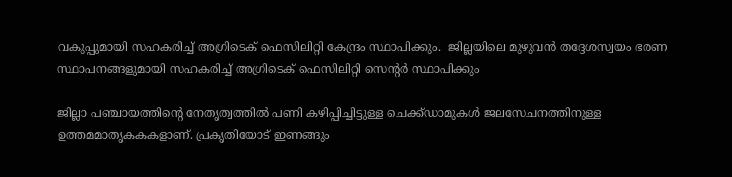വകുപ്പുമായി സഹകരിച്ച് അഗ്രിടെക് ഫെസിലിറ്റി കേന്ദ്രം സ്ഥാപിക്കും.  ജില്ലയിലെ മുഴുവന്‍ തദ്ദേശസ്വയം ഭരണ സ്ഥാപനങ്ങളുമായി സഹകരിച്ച് അഗ്രിടെക് ഫെസിലിറ്റി സെന്റര്‍ സ്ഥാപിക്കും

ജില്ലാ പഞ്ചായത്തിന്റെ നേതൃത്വത്തില്‍ പണി കഴിപ്പിച്ചിട്ടുള്ള ചെക്ക്ഡാമുകള്‍ ജലസേചനത്തിനുള്ള ഉത്തമമാതൃകകകളാണ്. പ്രകൃതിയോട് ഇണങ്ങും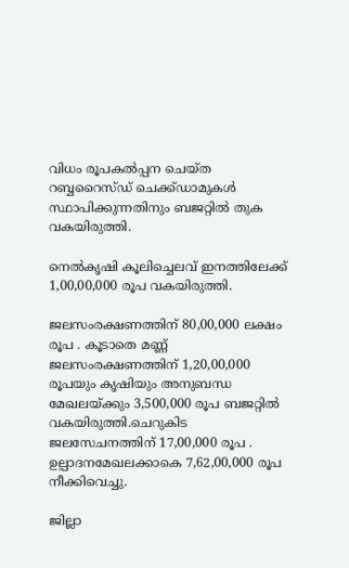വിധം രൂപകല്‍പ്പന ചെയ്ത റബ്ബറൈസ്ഡ് ചെക്ക്ഡാമുകള്‍ സ്ഥാപിക്കുന്നതിനും ബജറ്റില്‍ തുക വകയിരുത്തി.

നെല്‍കൃഷി കൂലിച്ചെലവ് ഇനത്തിലേക്ക് 1,00,00,000 രൂപ വകയിരുത്തി.

ജലസംരക്ഷണത്തിന് 80,00,000 ലക്ഷം രൂപ . കൂടാതെ മണ്ണ് ജലസംരക്ഷണത്തിന് 1,20,00,000 രൂപയും കൃഷിയും അനുബന്ധ മേഖലയ്ക്കും 3,500,000 രൂപ ബജറ്റില്‍ വകയിരുത്തി.ചെറുകിട ജലസേചനത്തിന് 17,00,000 രൂപ . ഉല്പാദനമേഖലക്കാകെ 7,62,00,000 രൂപ നീക്കിവെച്ചു.

ജില്ലാ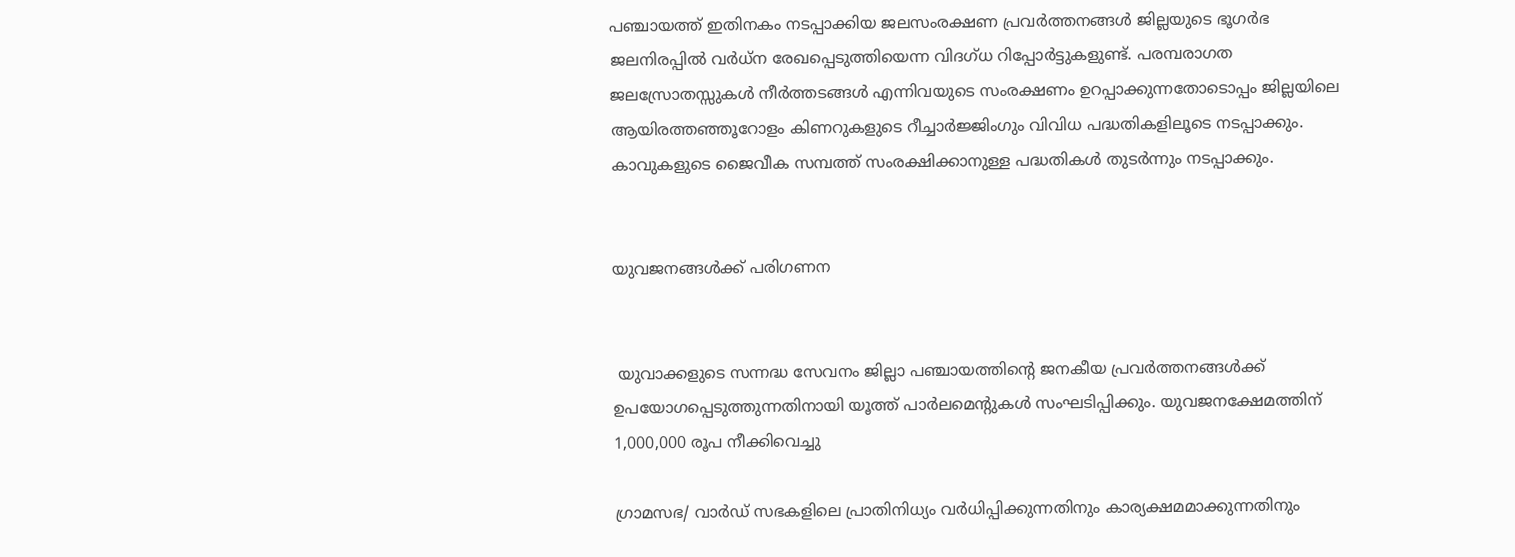പഞ്ചായത്ത് ഇതിനകം നടപ്പാക്കിയ ജലസംരക്ഷണ പ്രവര്‍ത്തനങ്ങള്‍ ജില്ലയുടെ ഭൂഗര്‍ഭ ജലനിരപ്പില്‍ വര്‍ധ്ന രേഖപ്പെടുത്തിയെന്ന വിദഗ്ധ റിപ്പോര്‍ട്ടുകളുണ്ട്. പരമ്പരാഗത ജലസ്രോതസ്സുകള്‍ നീര്‍ത്തടങ്ങള്‍ എന്നിവയുടെ സംരക്ഷണം ഉറപ്പാക്കുന്നതോടൊപ്പം ജില്ലയിലെ ആയിരത്തഞ്ഞൂറോളം കിണറുകളുടെ റീച്ചാര്‍ജ്ജിംഗും വിവിധ പദ്ധതികളിലൂടെ നടപ്പാക്കും. കാവുകളുടെ ജൈവീക സമ്പത്ത് സംരക്ഷിക്കാനുള്ള പദ്ധതികള്‍ തുടര്‍ന്നും നടപ്പാക്കും.


യുവജനങ്ങള്‍ക്ക് പരിഗണന


 യുവാക്കളുടെ സന്നദ്ധ സേവനം ജില്ലാ പഞ്ചായത്തിന്റെ ജനകീയ പ്രവര്‍ത്തനങ്ങള്‍ക്ക് ഉപയോഗപ്പെടുത്തുന്നതിനായി യൂത്ത് പാര്‍ലമെന്റുകള്‍ സംഘടിപ്പിക്കും. യുവജനക്ഷേമത്തിന് 1,000,000 രൂപ നീക്കിവെച്ചു

ഗ്രാമസഭ/ വാര്‍ഡ് സഭകളിലെ പ്രാതിനിധ്യം വര്‍ധിപ്പിക്കുന്നതിനും കാര്യക്ഷമമാക്കുന്നതിനും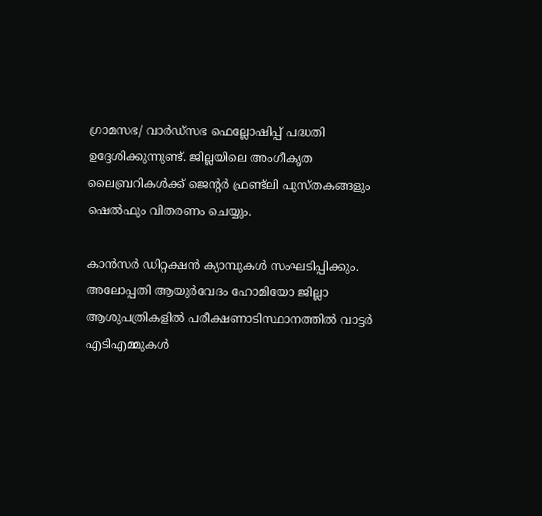ഗ്രാമസഭ/ വാര്‍ഡ്സഭ ഫെല്ലോഷിപ്പ് പദ്ധതി ഉദ്ദേശിക്കുന്നുണ്ട്. ജില്ലയിലെ അംഗീകൃത ലൈബ്രറികള്‍ക്ക് ജെന്റര്‍ ഫ്രണ്ട്ലി പുസ്തകങ്ങളും ഷെല്‍ഫും വിതരണം ചെയ്യും.

കാന്‍സര്‍ ഡിറ്റക്ഷന്‍ ക്യാമ്പുകള്‍ സംഘടിപ്പിക്കും. അലോപ്പതി ആയുര്‍വേദം ഹോമിയോ ജില്ലാ ആശുപത്രികളില്‍ പരീക്ഷണാടിസ്ഥാനത്തില്‍ വാട്ടര്‍ എടിഎമ്മുകള്‍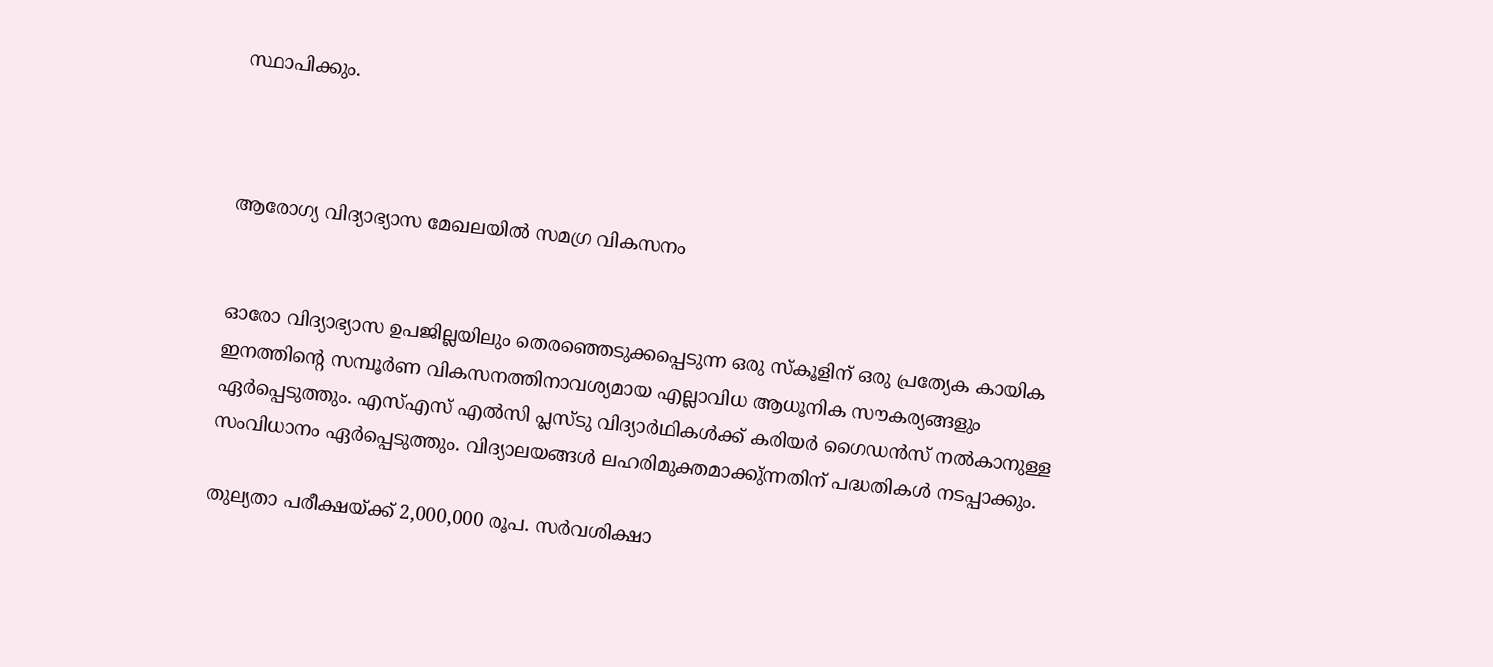സ്ഥാപിക്കും.



ആരോഗ്യ വിദ്യാഭ്യാസ മേഖലയില്‍ സമഗ്ര വികസനം


ഓരോ വിദ്യാഭ്യാസ ഉപജില്ലയിലും തെരഞ്ഞെടുക്കപ്പെടുന്ന ഒരു സ്‌കൂളിന് ഒരു പ്രത്യേക കായിക ഇനത്തിന്റെ സമ്പൂര്‍ണ വികസനത്തിനാവശ്യമായ എല്ലാവിധ ആധൂനിക സൗകര്യങ്ങളും ഏര്‍പ്പെടുത്തും. എസ്എസ് എല്‍സി പ്ലസ്ടു വിദ്യാര്‍ഥികള്‍ക്ക് കരിയര്‍ ഗൈഡന്‍സ് നല്‍കാനുള്ള സംവിധാനം ഏര്‍പ്പെടുത്തും. വിദ്യാലയങ്ങള്‍ ലഹരിമുക്തമാക്കു്ന്നതിന് പദ്ധതികള്‍ നടപ്പാക്കും.

തുല്യതാ പരീക്ഷയ്ക്ക് 2,000,000 രൂപ. സര്‍വശിക്ഷാ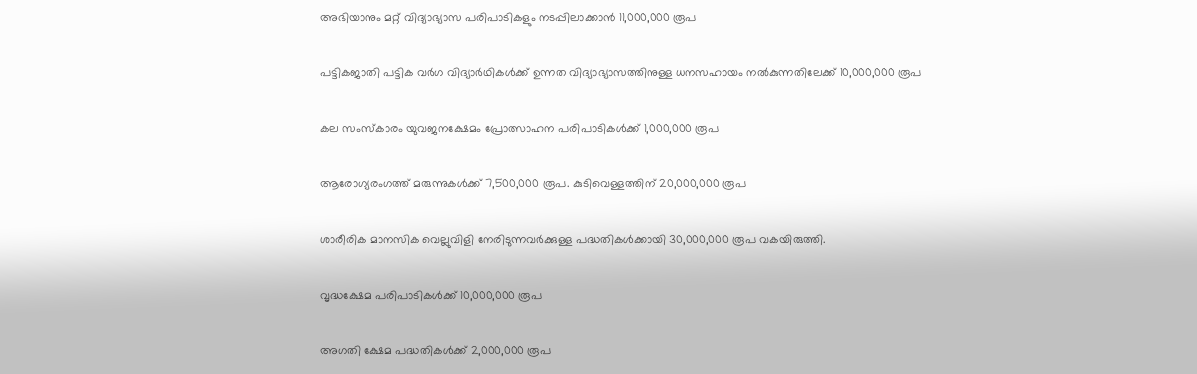അഭിയാനും മറ്റ് വിദ്യാഭ്യാസ പരിപാടികളും നടപ്പിലാക്കാന്‍ 11,000,000 രൂപ

പട്ടികജാതി പട്ടിക വര്‍ഗ വിദ്യാര്‍ഥികള്‍ക്ക് ഉന്നത വിദ്യാഭ്യാസത്തിനുള്ള ധനസഹായം നല്‍കുന്നതിലേക്ക് 10,000,000 രൂപ

കല സംസ്‌കാരം യുവജനക്ഷേമം പ്രോത്സാഹന പരിപാടികള്‍ക്ക് 1,000,000 രൂപ

ആരോഗ്യരംഗത്ത് മരുന്നുകള്‍ക്ക് 7,500,000 രൂപ. കുടിവെള്ളത്തിന് 20,000,000 രൂപ

ശാരീരിക മാനസിക വെല്ലുവിളി നേരിടുന്നവര്‍ക്കുള്ള പദ്ധതികള്‍ക്കായി 30,000,000 രൂപ വകയിരുത്തി.

വൃദ്ധക്ഷേമ പരിപാടികള്‍ക്ക് 10,000,000 രൂപ

അഗതി ക്ഷേമ പദ്ധതികള്‍ക്ക് 2,000,000 രൂപ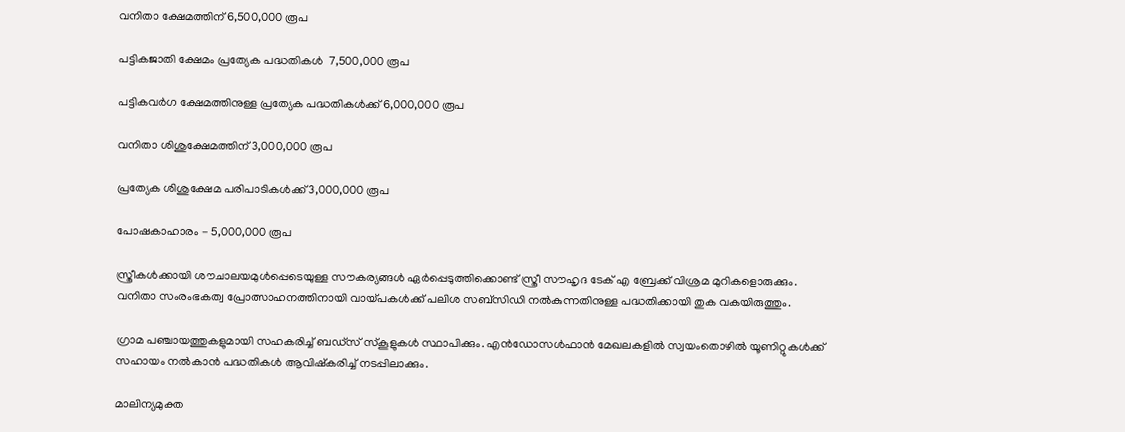വനിതാ ക്ഷേമത്തിന് 6,500,000 രൂപ

പട്ടികജാതി ക്ഷേമം പ്രത്യേക പദ്ധതികള്‍  7,500,000 രൂപ

പട്ടികവര്‍ഗ ക്ഷേമത്തിനുള്ള പ്രത്യേക പദ്ധതികള്‍ക്ക് 6,000,000 രൂപ

വനിതാ ശിശുക്ഷേമത്തിന് 3,000,000 രൂപ

പ്രത്യേക ശിശുക്ഷേമ പരിപാടികള്‍ക്ക് 3,000,000 രൂപ

പോഷകാഹാരം - 5,000,000 രൂപ

സ്ത്രീകള്‍ക്കായി ശൗചാലയമുള്‍പ്പെടെയുള്ള സൗകര്യങ്ങള്‍ ഏര്‍പ്പെടുത്തിക്കൊണ്ട് സ്ത്രീ സൗഹൃദ ടേക് എ ബ്രേക്ക് വിശ്രമ മുറികളൊരുക്കും. വനിതാ സംരംഭകത്വ പ്രോത്സാഹനത്തിനായി വായ്പകള്‍ക്ക് പലിശ സബ്സിഡി നല്‍കുന്നതിനുള്ള പദ്ധതിക്കായി തുക വകയിരുത്തും.

ഗ്രാമ പഞ്ചായത്തുകളുമായി സഹകരിച്ച് ബഡ്സ് സ്‌കൂളുകള്‍ സ്ഥാപിക്കും. എന്‍ഡോസള്‍ഫാന്‍ മേഖലകളില്‍ സ്വയംതൊഴില്‍ യൂണിറ്റുകള്‍ക്ക് സഹായം നല്‍കാന്‍ പദ്ധതികള്‍ ആവിഷ്‌കരിച്ച് നടപ്പിലാക്കും.

മാലിന്യമുക്ത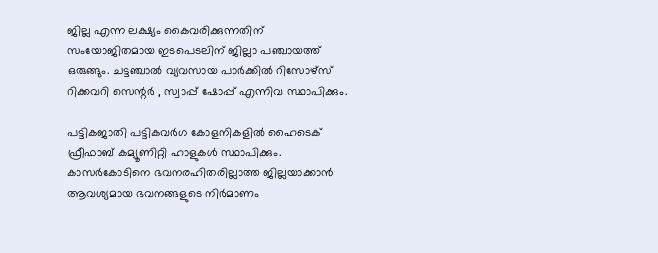ജില്ല എന്ന ലക്ഷ്യം കൈവരിക്കുന്നതിന് സംയോജിതമായ ഇടപെടലിന് ജില്ലാ പഞ്ചായത്ത് ഒരുങ്ങും. ചട്ടഞ്ചാല്‍ വ്യവസായ പാര്‍ക്കില്‍ റിസോഴ്സ് റിക്കവറി സെന്റര്‍ , സ്വാപ്പ് ഷോപ്പ് എന്നിവ സ്ഥാപിക്കും.

പട്ടികജാതി പട്ടികവര്‍ഗ കോളനികളില്‍ ഹൈടെക് ഫ്രീഫാബ് കമ്യൂണിറ്റി ഹാളുകള്‍ സ്ഥാപിക്കും. കാസര്‍കോടിനെ ഭവനരഹിതരില്ലാത്ത ജില്ലയാക്കാന്‍ ആവശ്യമായ ഭവനങ്ങളുടെ നിര്‍മാണം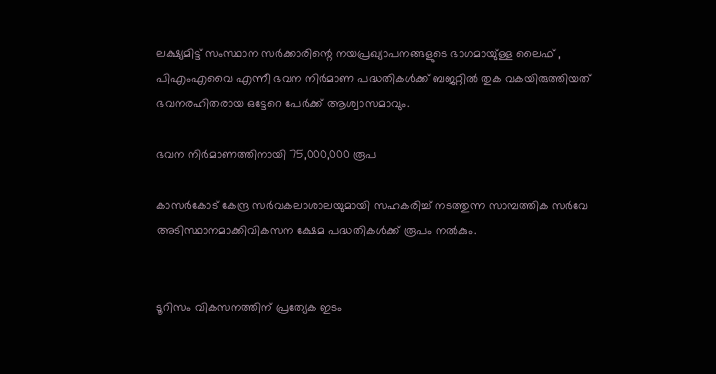ലക്ഷ്യമിട്ട് സംസ്ഥാന സര്‍ക്കാരിന്റെ നയപ്രഖ്യാപനങ്ങളുടെ ഭാഗമായു്ള്ള ലൈഫ് , പിഎംഎവൈ എന്നീ ഭവന നിര്‍മാണ പദ്ധതികള്‍ക്ക് ബജറ്റില്‍ തുക വകയിരുത്തിയത് ഭവനരഹിതരായ ഒട്ടേറെ പേര്‍ക്ക് ആശ്വാസമാവും.

ഭവന നിര്‍മാണത്തിനായി 75,000,000 രൂപ

കാസര്‍കോട് കേന്ദ്ര സര്‍വകലാശാലയുമായി സഹകരിച്ച് നടത്തുന്ന സാമ്പത്തിക സര്‍വേ അടിസ്ഥാനമാക്കിവികസന ക്ഷേമ പദ്ധതികള്‍ക്ക് രൂപം നല്‍കും.


ടൂറിസം വികസനത്തിന് പ്രത്യേക ഇടം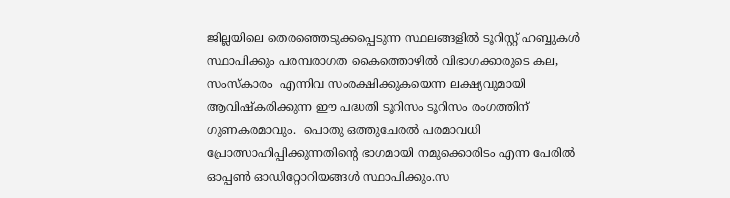ജില്ലയിലെ തെരഞ്ഞെടുക്കപ്പെടുന്ന സ്ഥലങ്ങളില്‍ ടൂറിസ്റ്റ് ഹബ്ബുകള്‍ സ്ഥാപിക്കും പരമ്പരാഗത കൈത്തൊഴില്‍ വിഭാഗക്കാരുടെ കല, സംസ്‌കാരം  എന്നിവ സംരക്ഷിക്കുകയെന്ന ലക്ഷ്യവുമായി ആവിഷ്‌കരിക്കുന്ന ഈ പദ്ധതി ടൂറിസം ടൂറിസം രംഗത്തിന് ഗുണകരമാവും.  പൊതു ഒത്തുചേരല്‍ പരമാവധി പ്രോത്സാഹിപ്പിക്കുന്നതിന്റെ ഭാഗമായി നമുക്കൊരിടം എന്ന പേരില്‍ ഓപ്പണ്‍ ഓഡിറ്റോറിയങ്ങള്‍ സ്ഥാപിക്കും.സ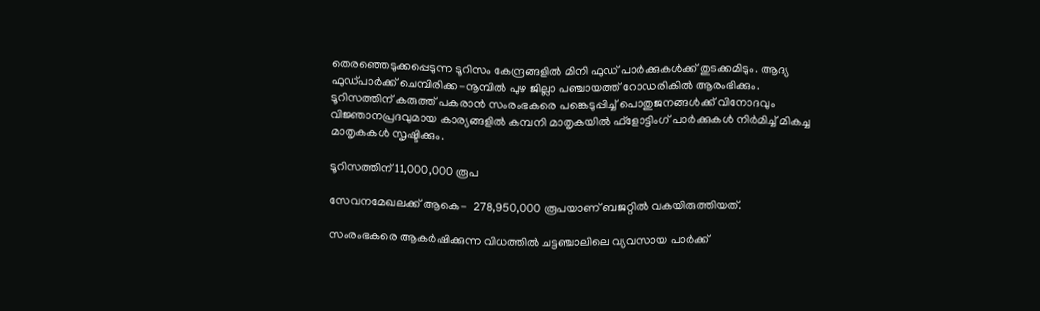തെരഞ്ഞെടുക്കപ്പെടുന്ന ടൂറിസം കേന്ദ്രങ്ങളില്‍ മിനി ഫുഡ് പാര്‍ക്കുകള്‍ക്ക് തുടക്കമിടും. ആദ്യ ഫുഡ്പാര്‍ക്ക് ചെമ്പിരിക്ക-നൂമ്പില്‍ പുഴ ജില്ലാ പഞ്ചായത്ത് റോഡരികില്‍ ആരംഭിക്കും. ടൂറിസത്തിന് കരുത്ത് പകരാന്‍ സംരംഭകരെ പങ്കെടുപ്പിച്ച് പൊതുജനങ്ങള്‍ക്ക് വിനോദവും വിജ്ഞാനപ്രദവുമായ കാര്യങ്ങളില്‍ കമ്പനി മാതൃകയില്‍ ഫ്ളോട്ടിംഗ് പാര്‍ക്കുകള്‍ നിര്‍മിച്ച് മികച്ച മാതൃകകള്‍ സൃഷ്ടിക്കും.

ടൂറിസത്തിന് 11,000,000 രൂപ

സേവനമേഖലക്ക് ആകെ-  278,950,000 രൂപയാണ് ബജറ്റില്‍ വകയിരുത്തിയത്.

സംരംഭകരെ ആകര്‍ഷിക്കുന്ന വിധത്തില്‍ ചട്ടഞ്ചാലിലെ വ്യവസായ പാര്‍ക്ക്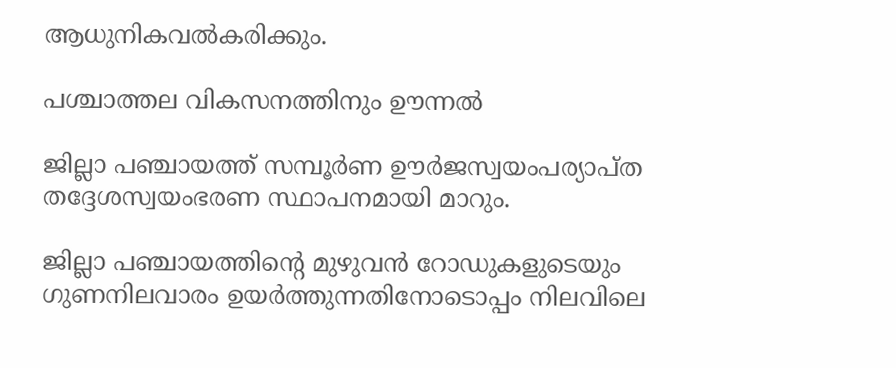ആധുനികവല്‍കരിക്കും.

പശ്ചാത്തല വികസനത്തിനും ഊന്നല്‍

ജില്ലാ പഞ്ചായത്ത് സമ്പൂര്‍ണ ഊര്‍ജസ്വയംപര്യാപ്ത തദ്ദേശസ്വയംഭരണ സ്ഥാപനമായി മാറും.

ജില്ലാ പഞ്ചായത്തിന്റെ മുഴുവന്‍ റോഡുകളുടെയും ഗുണനിലവാരം ഉയര്‍ത്തുന്നതിനോടൊപ്പം നിലവിലെ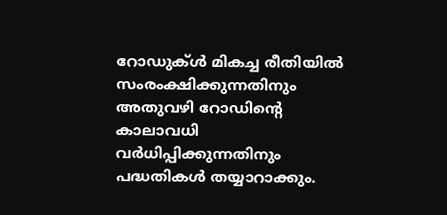റോഡുക്ള്‍ മികച്ച രീതിയില്‍ സംരംക്ഷിക്കുന്നതിനും അതുവഴി റോഡിന്റെ കാലാവധി വര്‍ധിപ്പിക്കുന്നതിനും പദ്ധതികള്‍ തയ്യാറാക്കും.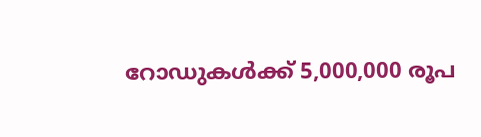റോഡുകള്‍ക്ക് 5,000,000 രൂപ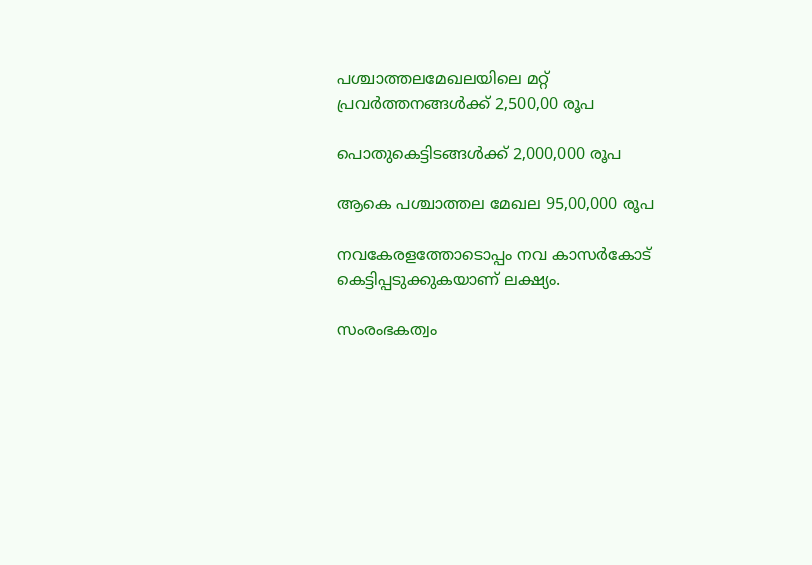പശ്ചാത്തലമേഖലയിലെ മറ്റ് പ്രവര്‍ത്തനങ്ങള്‍ക്ക് 2,500,00 രൂപ

പൊതുകെട്ടിടങ്ങള്‍ക്ക് 2,000,000 രൂപ

ആകെ പശ്ചാത്തല മേഖല 95,00,000 രൂപ

നവകേരളത്തോടൊപ്പം നവ കാസര്‍കോട് കെട്ടിപ്പടുക്കുകയാണ് ലക്ഷ്യം.

സംരംഭകത്വം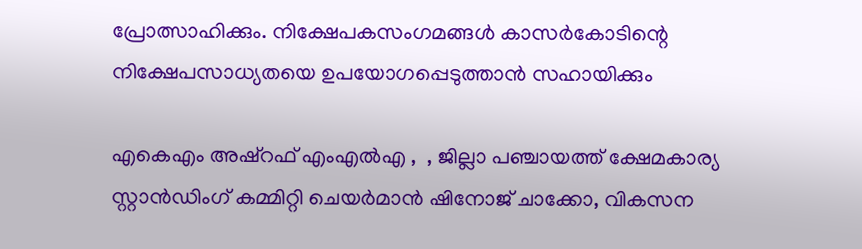പ്രോത്സാഹിക്കും. നിക്ഷേപകസംഗമങ്ങള്‍ കാസര്‍കോടിന്റെ നിക്ഷേപസാധ്യതയെ ഉപയോഗപ്പെടുത്താന്‍ സഹായിക്കും

എകെഎം അഷ്‌റഫ് എംഎല്‍എ ,  , ജില്ലാ പഞ്ചായത്ത് ക്ഷേമകാര്യ സ്റ്റാന്‍ഡിംഗ് കമ്മിറ്റി ചെയര്‍മാന്‍ ഷിനോജ് ചാക്കോ, വികസന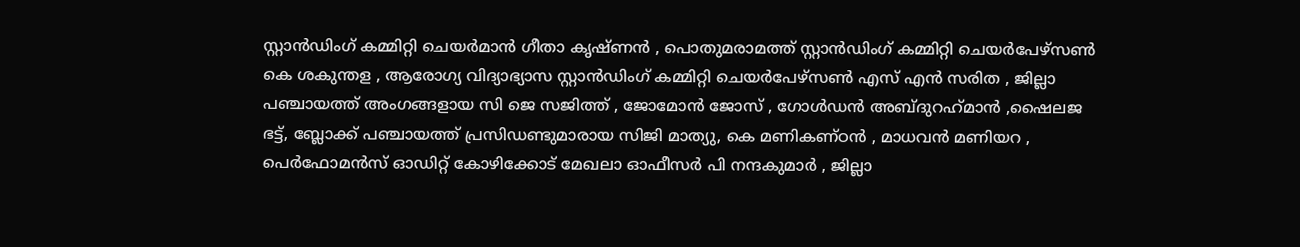സ്റ്റാന്‍ഡിംഗ് കമ്മിറ്റി ചെയര്‍മാന്‍ ഗീതാ കൃഷ്ണന്‍ , പൊതുമരാമത്ത് സ്റ്റാന്‍ഡിംഗ് കമ്മിറ്റി ചെയര്‍പേഴ്‌സണ്‍ കെ ശകുന്തള , ആരോഗ്യ വിദ്യാഭ്യാസ സ്റ്റാന്‍ഡിംഗ് കമ്മിറ്റി ചെയര്‍പേഴ്‌സണ്‍ എസ് എന്‍ സരിത , ജില്ലാ പഞ്ചായത്ത് അംഗങ്ങളായ സി ജെ സജിത്ത് , ജോമോന്‍ ജോസ് , ഗോള്‍ഡന്‍ അബ്ദുറഹ്‌മാന്‍ ,ഷൈലജ ഭട്ട്, ബ്ലോക്ക് പഞ്ചായത്ത് പ്രസിഡണ്ടുമാരായ സിജി മാത്യു, കെ മണികണ്ഠന്‍ , മാധവന്‍ മണിയറ , പെര്‍ഫോമന്‍സ് ഓഡിറ്റ് കോഴിക്കോട് മേഖലാ ഓഫീസര്‍ പി നന്ദകുമാര്‍ , ജില്ലാ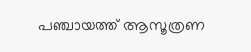പഞ്ചായത്ത് ആസൂത്രണ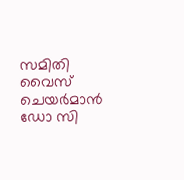സമിതി വൈസ് ചെയര്‍മാന്‍ ഡോ സി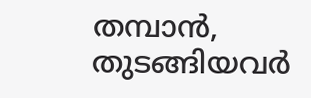തമ്പാന്‍,   തുടങ്ങിയവര്‍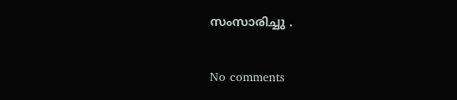സംസാരിച്ചു .

No comments